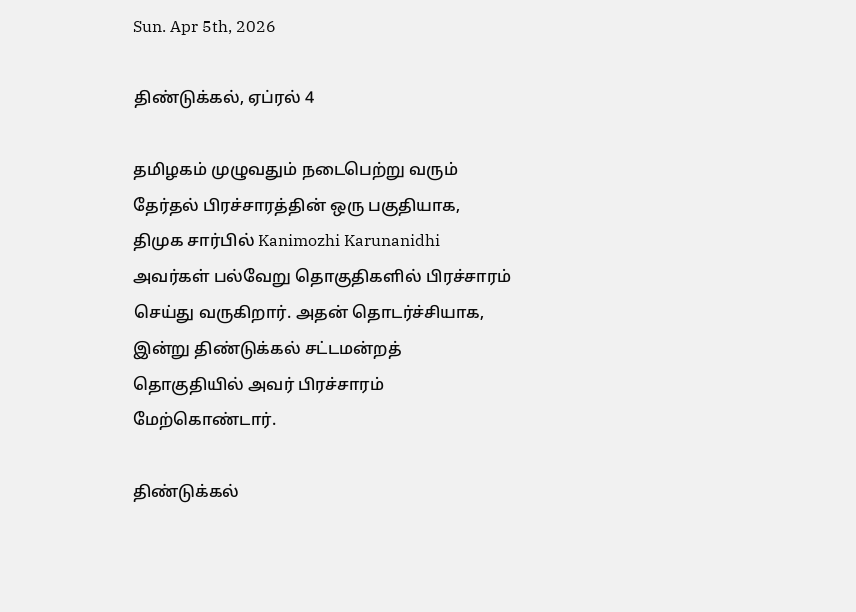Sun. Apr 5th, 2026

திண்டுக்கல், ஏப்ரல் 4

தமிழகம் முழுவதும் நடைபெற்று வரும் தேர்தல் பிரச்சாரத்தின் ஒரு பகுதியாக, திமுக சார்பில் Kanimozhi Karunanidhi அவர்கள் பல்வேறு தொகுதிகளில் பிரச்சாரம் செய்து வருகிறார். அதன் தொடர்ச்சியாக, இன்று திண்டுக்கல் சட்டமன்றத் தொகுதியில் அவர் பிரச்சாரம் மேற்கொண்டார்.

திண்டுக்கல்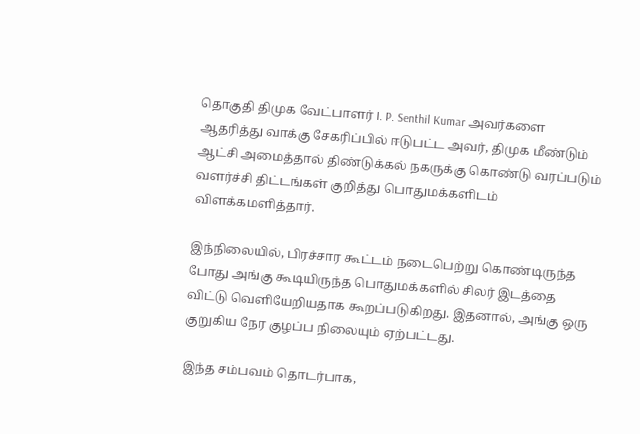தொகுதி திமுக வேட்பாளர் I. P. Senthil Kumar அவர்களை ஆதரித்து வாக்கு சேகரிப்பில் ஈடுபட்ட அவர், திமுக மீண்டும் ஆட்சி அமைத்தால் திண்டுக்கல் நகருக்கு கொண்டு வரப்படும் வளர்ச்சி திட்டங்கள் குறித்து பொதுமக்களிடம் விளக்கமளித்தார்.

இந்நிலையில், பிரச்சார கூட்டம் நடைபெற்று கொண்டிருந்த போது அங்கு கூடியிருந்த பொதுமக்களில் சிலர் இடத்தை விட்டு வெளியேறியதாக கூறப்படுகிறது. இதனால், அங்கு ஒரு குறுகிய நேர குழப்ப நிலையும் ஏற்பட்டது.

இந்த சம்பவம் தொடர்பாக,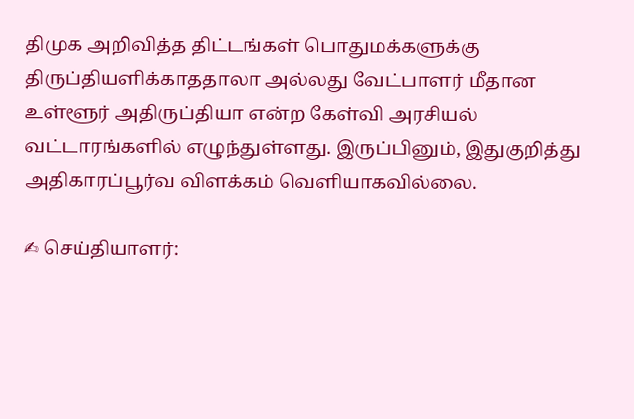திமுக அறிவித்த திட்டங்கள் பொதுமக்களுக்கு திருப்தியளிக்காததாலா அல்லது வேட்பாளர் மீதான உள்ளூர் அதிருப்தியா என்ற கேள்வி அரசியல் வட்டாரங்களில் எழுந்துள்ளது. இருப்பினும், இதுகுறித்து அதிகாரப்பூர்வ விளக்கம் வெளியாகவில்லை.

✍ செய்தியாளர்: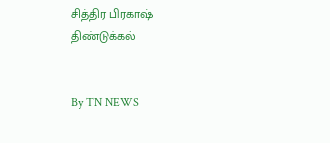சித்திர பிரகாஷ்
திண்டுக்கல்


By TN NEWS